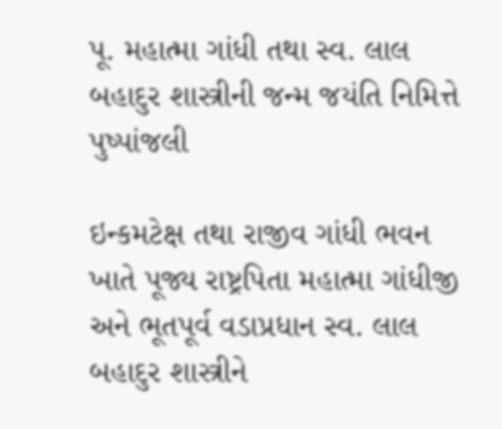પૂ. મહાત્મા ગાંધી તથા સ્વ. લાલ બહાદુર શાસ્ત્રીની જન્મ જયંતિ નિમિત્તે પુષ્પાંજલી

ઇન્કમટેક્ષ તથા રાજીવ ગાંધી ભવન ખાતે પૂજ્ય રાષ્ટ્રપિતા મહાત્મા ગાંધીજી અને ભૂતપૂર્વ વડાપ્રધાન સ્વ. લાલ બહાદુર શાસ્ત્રીને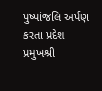પુષ્પાંજલિ અર્પણ કરતા પ્રદેશ પ્રમુખશ્રી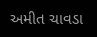અમીત ચાવડા